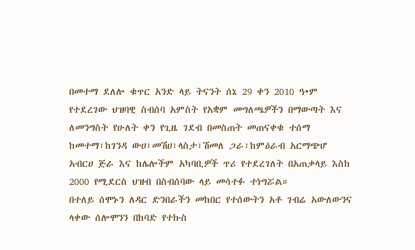በመተማ ደለሎ ቁጥር አንድ ላይ ትናንት ሰኔ 29 ቀን 2010 ዓ•ም የተደረገው ህዝባዊ ስብሰባ አምስት የአቋም መግለጫዎችን በማውጣት እና ለመንግስት የሁለት ቀን የጊዜ ገደብ በመስጠት መጠናቀቁ ተሰማ
ከመተማ፣ከገንዳ ውሀ፣መሽሀ፣ላስታ፣ሽመለ ጋራ፣ከምዕራብ አርማጭሆ አብርሀ ጅራ እና ከሌሎችም አካባቢዎች ጥሪ የተደረገለት በአጠቃላይ እስከ 2000 የሚደርስ ህዝብ በስብሰባው ላይ መሳተፉ ተነግሯል።
በተለይ ሰሞኑን ለዳር ድንበራችን መከበር የተሰውትን አቶ ገብሬ አውለውንና ላቀው ሰሎሞንን በከባድ የተኩስ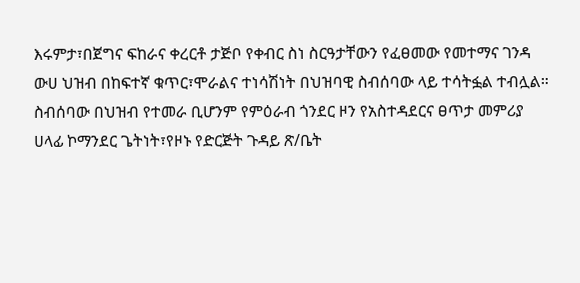እሩምታ፣በጀግና ፍከራና ቀረርቶ ታጅቦ የቀብር ስነ ስርዓታቸውን የፈፀመው የመተማና ገንዳ ውሀ ህዝብ በከፍተኛ ቁጥር፣ሞራልና ተነሳሽነት በህዝባዊ ስብሰባው ላይ ተሳትፏል ተብሏል።
ስብሰባው በህዝብ የተመራ ቢሆንም የምዕራብ ጎንደር ዞን የአስተዳደርና ፀጥታ መምሪያ ሀላፊ ኮማንደር ጌትነት፣የዞኑ የድርጅት ጉዳይ ጽ/ቤት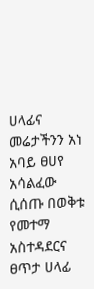ሀላፊና መሬታችንን አነ አባይ ፀሀየ አሳልፈው ሲሰጡ በወቅቱ የመተማ አስተዳደርና ፀጥታ ሀላፊ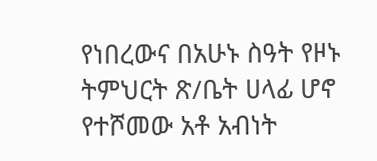የነበረውና በአሁኑ ስዓት የዞኑ ትምህርት ጽ/ቤት ሀላፊ ሆኖ የተሾመው አቶ አብነት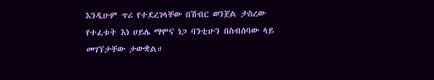እንዲሁም ጥሪ የተደረገላቸው በሽብር ወንጀል ታስረው የተፈቱት እነ ሀይሌ ማሞና ነጋ ባንቲሁን በስብሰባው ላይ መገኘታቸው ታውቋል።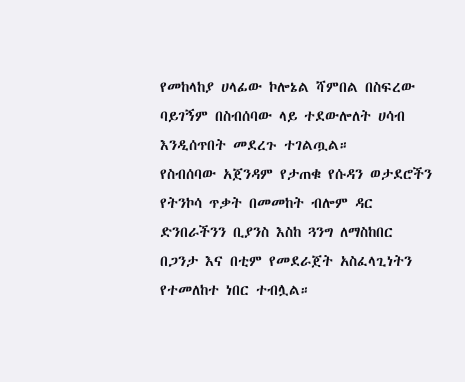የመከላከያ ሀላፊው ኮሎኔል ሻምበል በስፍረው ባይገኝም በስብሰባው ላይ ተደውሎለት ሀሳብ እንዲሰጥበት መደረጉ ተገልጧል።
የስብሰባው አጀንዳም የታጠቁ የሱዳን ወታደሮችን የትንኮሳ ጥቃት በመመከት ብሎም ዳር ድንበራችንን ቢያንስ እስከ ጓንግ ለማስከበር በጋንታ እና በቲም የመደራጀት አስፈላጊነትን የተመለከተ ነበር ተብሏል።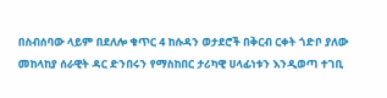በስብሰባው ላይም በደለሎ ቁጥር 4 ከሱዳን ወታደሮች በቅርብ ርቀት ጎድቦ ያለው መከላከያ ሰራዊት ዳር ድንበሩን የማስከበር ታሪካዊ ሀላፊነቱን እንዲወጣ ተገቢ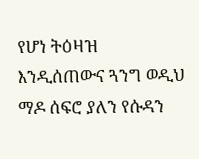የሆነ ትዕዛዝ እንዲሰጠውና ጓንግ ወዲህ ማዶ ሰፍሮ ያለን የሱዳን